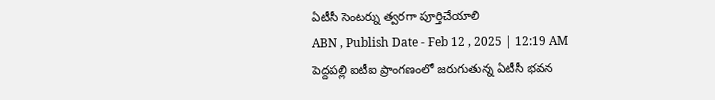ఏటీసీ సెంటర్ను త్వరగా పూర్తిచేయాలి
ABN , Publish Date - Feb 12 , 2025 | 12:19 AM
పెద్దపల్లి ఐటీఐ ప్రాంగణంలో జరుగుతున్న ఏటీసీ భవన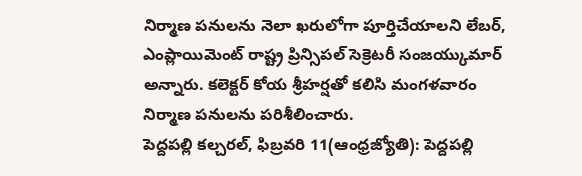నిర్మాణ పనులను నెలా ఖరులోగా పూర్తిచేయాలని లేబర్, ఎంప్లాయిమెంట్ రాష్ట్ర ప్రిన్సిపల్ సెక్రెటరీ సంజయ్కుమార్ అన్నారు. కలెక్టర్ కోయ శ్రీహర్షతో కలిసి మంగళవారం నిర్మాణ పనులను పరిశీలించారు.
పెద్దపల్లి కల్చరల్, ఫిబ్రవరి 11(ఆంధ్రజ్యోతి): పెద్దపల్లి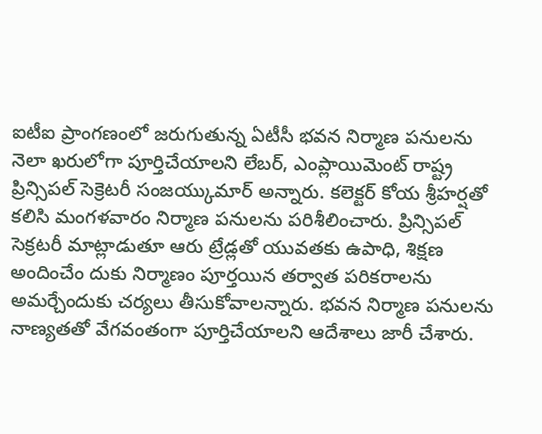ఐటీఐ ప్రాంగణంలో జరుగుతున్న ఏటీసీ భవన నిర్మాణ పనులను నెలా ఖరులోగా పూర్తిచేయాలని లేబర్, ఎంప్లాయిమెంట్ రాష్ట్ర ప్రిన్సిపల్ సెక్రెటరీ సంజయ్కుమార్ అన్నారు. కలెక్టర్ కోయ శ్రీహర్షతో కలిసి మంగళవారం నిర్మాణ పనులను పరిశీలించారు. ప్రిన్సిపల్ సెక్రటరీ మాట్లాడుతూ ఆరు ట్రేడ్లతో యువతకు ఉపాధి, శిక్షణ అందించేం దుకు నిర్మాణం పూర్తయిన తర్వాత పరికరాలను అమర్చేందుకు చర్యలు తీసుకోవాలన్నారు. భవన నిర్మాణ పనులను నాణ్యతతో వేగవంతంగా పూర్తిచేయాలని ఆదేశాలు జారీ చేశారు.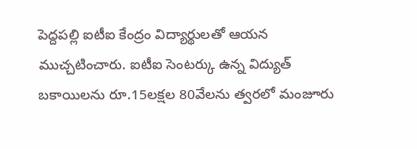పెద్దపల్లి ఐటీఐ కేంద్రం విద్యార్థులతో ఆయన ముచ్చటించారు. ఐటీఐ సెంటర్కు ఉన్న విద్యుత్ బకాయిలను రూ.15లక్షల 80వేలను త్వరలో మంజూరు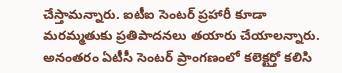చేస్తామన్నారు. ఐటీఐ సెంటర్ ప్రహారీ కూడా మరమ్మతుకు ప్రతిపాదనలు తయారు చేయాలన్నారు. అనంతరం ఏటీసీ సెంటర్ ప్రాంగణంలో కలెక్టర్తో కలిసి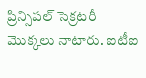ప్రిన్సిపల్ సెక్రటరీ మొక్కలు నాటారు. ఐటీఐ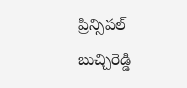ప్రిన్సిపల్ బుచ్చిరెడ్డి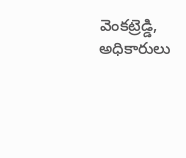వెంకట్రెడ్డి, అధికారులు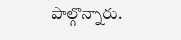పాల్గొన్నారు.